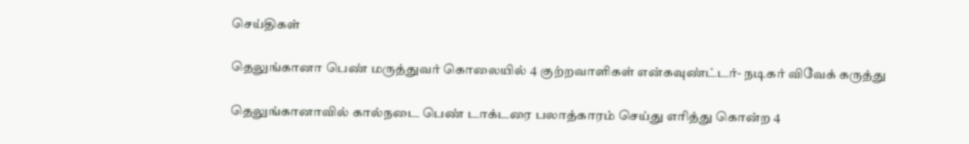செய்திகள்

தெலுங்கானா பெண் மருத்துவர் கொலையில் 4 குற்றவாளிகள் என்கவுண்ட்டர்- நடிகர் விவேக் கருத்து

தெலுங்கானாவில் கால்நடை பெண் டாக்டரை பலாத்காரம் செய்து எரித்து கொன்ற 4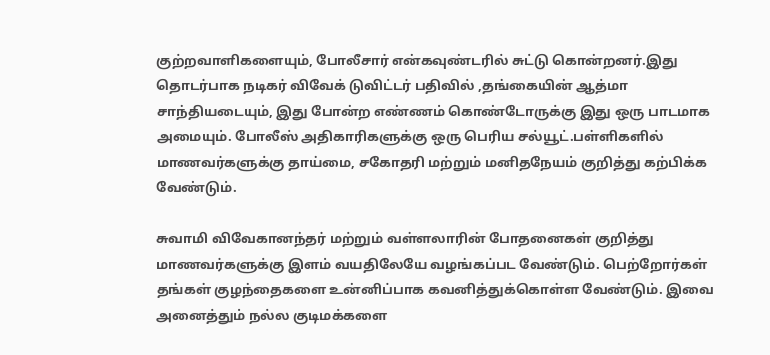குற்றவாளிகளையும், போலீசார் என்கவுண்டரில் சுட்டு கொன்றனர்.இது தொடர்பாக நடிகர் விவேக் டுவிட்டர் பதிவில் ,தங்கையின் ஆத்மா சாந்தியடையும், இது போன்ற எண்ணம் கொண்டோருக்கு இது ஒரு பாடமாக அமையும். போலீஸ் அதிகாரிகளுக்கு ஒரு பெரிய சல்யூட்.பள்ளிகளில் மாணவர்களுக்கு தாய்மை, சகோதரி மற்றும் மனிதநேயம் குறித்து கற்பிக்க வேண்டும்.

சுவாமி விவேகானந்தர் மற்றும் வள்ளலாரின் போதனைகள் குறித்து மாணவர்களுக்கு இளம் வயதிலேயே வழங்கப்பட வேண்டும். பெற்றோர்கள் தங்கள் குழந்தைகளை உன்னிப்பாக கவனித்துக்கொள்ள வேண்டும். இவை அனைத்தும் நல்ல குடிமக்களை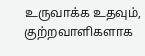உருவாக்க உதவும், குற்றவாளிகளாக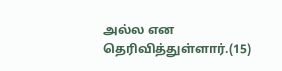அல்ல என தெரிவித்துள்ளார்.(15)